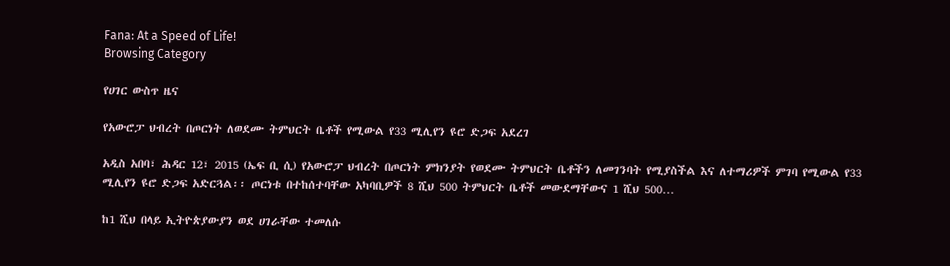Fana: At a Speed of Life!
Browsing Category

የሀገር ውስጥ ዜና

የአውሮፓ ህብረት በጦርነት ለወደሙ ትምህርት ቤቶች የሚውል የ33 ሚሊየን ዩሮ ድጋፍ አደረገ

አዲስ አበባ፣ ሕዳር 12፣ 2015 (ኤፍ ቢ ሲ) የአውሮፓ ህብረት በጦርነት ምክንያት የወደሙ ትምህርት ቤቶችን ለመገንባት የሚያስችል እና ለተማሪዎች ምገባ የሚውል የ33 ሚሊየን ዩሮ ድጋፍ አድርጓል፡፡ ጦርነቱ በተከሰተባቸው አካባቢዎች 8 ሺህ 500 ትምህርት ቤቶች መውደማቸውና 1 ሺህ 500…

ከ1 ሺህ በላይ ኢትዮጵያውያን ወደ ሀገራቸው ተመለሱ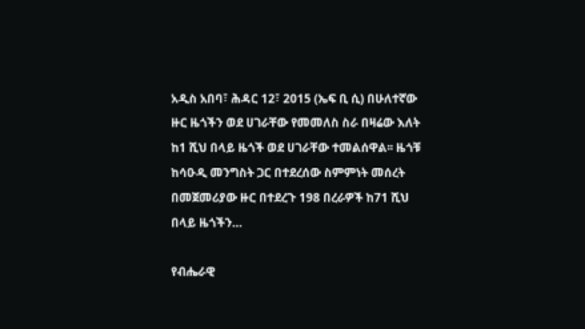አዲስ አበባ፣ ሕዳር 12፣ 2015 (ኤፍ ቢ ሲ) በሁለተኛው ዙር ዜጎችን ወደ ሀገራቸው የመመለስ ስራ በዛሬው እለት ከ1 ሺህ በላይ ዜጎች ወደ ሀገራቸው ተመልሰዋል፡፡ ዜጎቹ ከሳዑዲ መንግስት ጋር በተደረሰው ስምምነት መሰረት በመጀመሪያው ዙር በተደረጉ 198 በረራዎች ከ71 ሺህ በላይ ዜጎችን…

የብሔራዊ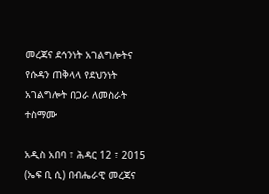መረጃና ደኅንነት አገልግሎትና የሱዳን ጠቅላላ የደህንነት አገልግሎት በጋራ ለመስራት ተስማሙ

አዲስ አበባ ፣ ሕዳር 12 ፣ 2015 (ኤፍ ቢ ሲ) በብሔራዊ መረጃና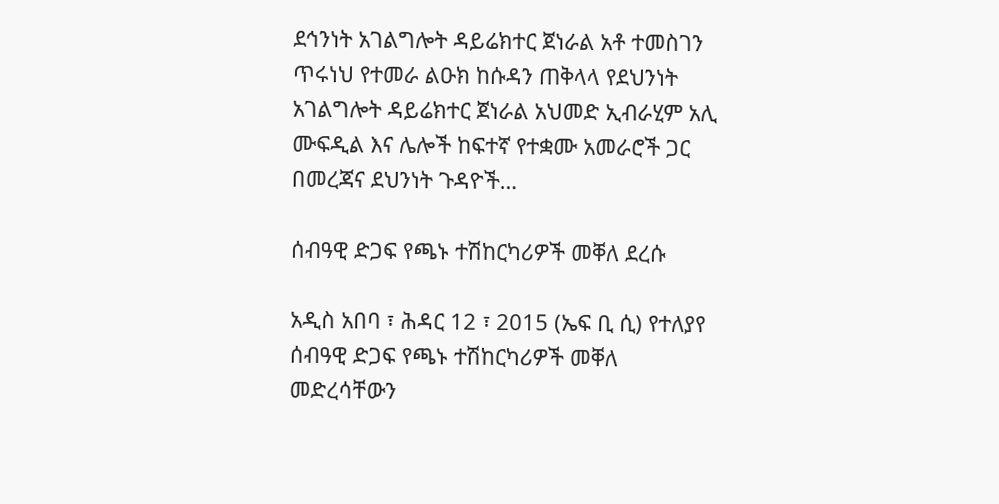ደኅንነት አገልግሎት ዳይሬክተር ጀነራል አቶ ተመስገን ጥሩነህ የተመራ ልዑክ ከሱዳን ጠቅላላ የደህንነት አገልግሎት ዳይሬክተር ጀነራል አህመድ ኢብራሂም አሊ ሙፍዲል እና ሌሎች ከፍተኛ የተቋሙ አመራሮች ጋር በመረጃና ደህንነት ጉዳዮች…

ሰብዓዊ ድጋፍ የጫኑ ተሽከርካሪዎች መቐለ ደረሱ

አዲስ አበባ ፣ ሕዳር 12 ፣ 2015 (ኤፍ ቢ ሲ) የተለያየ ሰብዓዊ ድጋፍ የጫኑ ተሽከርካሪዎች መቐለ መድረሳቸውን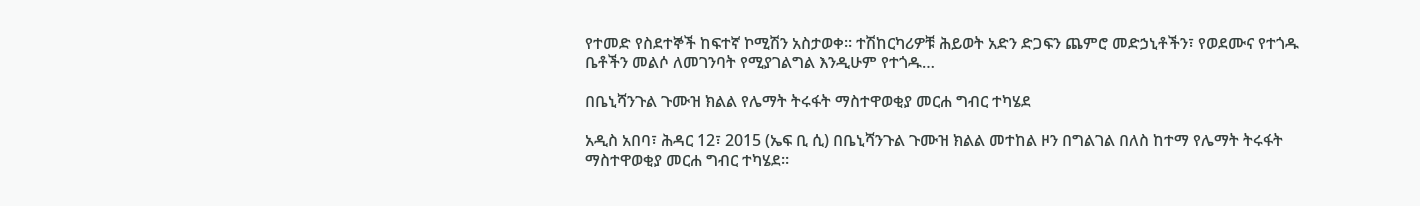የተመድ የስደተኞች ከፍተኛ ኮሚሽን አስታወቀ። ተሽከርካሪዎቹ ሕይወት አድን ድጋፍን ጨምሮ መድኃኒቶችን፣ የወደሙና የተጎዱ ቤቶችን መልሶ ለመገንባት የሚያገልግል እንዲሁም የተጎዱ…

በቤኒሻንጉል ጉሙዝ ክልል የሌማት ትሩፋት ማስተዋወቂያ መርሐ ግብር ተካሄደ

አዲስ አበባ፣ ሕዳር 12፣ 2015 (ኤፍ ቢ ሲ) በቤኒሻንጉል ጉሙዝ ክልል መተከል ዞን በግልገል በለስ ከተማ የሌማት ትሩፋት ማስተዋወቂያ መርሐ ግብር ተካሄደ።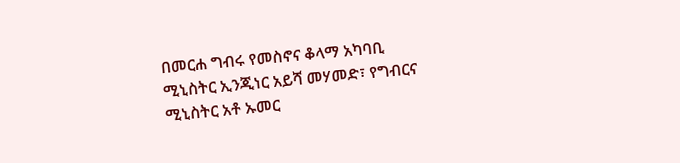በመርሐ ግብሩ የመስኖና ቆላማ አካባቢ ሚኒስትር ኢንጂነር አይሻ መሃመድ፣ የግብርና ሚኒስትር አቶ ኡመር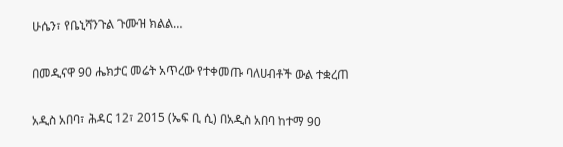ሁሴን፣ የቤኒሻንጉል ጉሙዝ ክልል…

በመዲናዋ 90 ሔክታር መሬት አጥረው የተቀመጡ ባለሀብቶች ውል ተቋረጠ

አዲስ አበባ፣ ሕዳር 12፣ 2015 (ኤፍ ቢ ሲ) በአዲስ አበባ ከተማ 90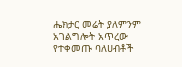ሔክታር መሬት ያለምንም አገልግሎት አጥረው የተቀመጡ ባለሀብቶች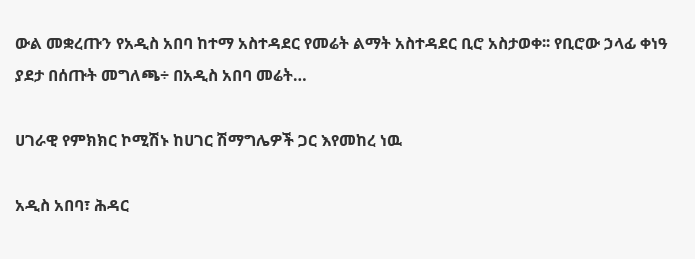ውል መቋረጡን የአዲስ አበባ ከተማ አስተዳደር የመሬት ልማት አስተዳደር ቢሮ አስታወቀ፡፡ የቢሮው ኃላፊ ቀነዓ ያደታ በሰጡት መግለጫ÷ በአዲስ አበባ መሬት…

ሀገራዊ የምክክር ኮሚሽኑ ከሀገር ሽማግሌዎች ጋር እየመከረ ነዉ

አዲስ አበባ፣ ሕዳር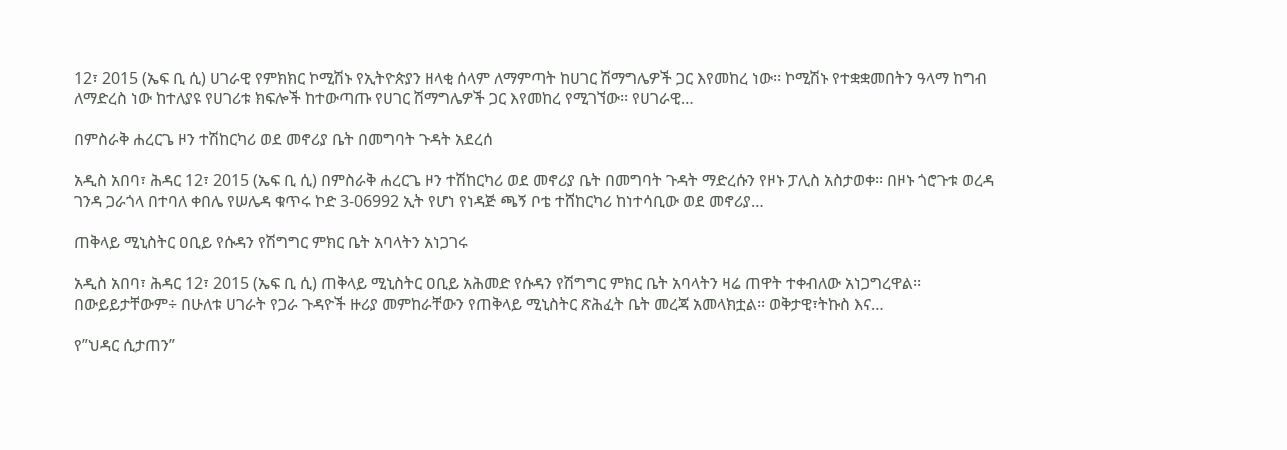12፣ 2015 (ኤፍ ቢ ሲ) ሀገራዊ የምክክር ኮሚሽኑ የኢትዮጵያን ዘላቂ ሰላም ለማምጣት ከሀገር ሽማግሌዎች ጋር እየመከረ ነው፡፡ ኮሚሽኑ የተቋቋመበትን ዓላማ ከግብ ለማድረስ ነው ከተለያዩ የሀገሪቱ ክፍሎች ከተውጣጡ የሀገር ሽማግሌዎች ጋር እየመከረ የሚገኘው፡፡ የሀገራዊ…

በምስራቅ ሐረርጌ ዞን ተሽከርካሪ ወደ መኖሪያ ቤት በመግባት ጉዳት አደረሰ

አዲስ አበባ፣ ሕዳር 12፣ 2015 (ኤፍ ቢ ሲ) በምስራቅ ሐረርጌ ዞን ተሽከርካሪ ወደ መኖሪያ ቤት በመግባት ጉዳት ማድረሱን የዞኑ ፓሊስ አስታወቀ፡፡ በዞኑ ጎሮጉቱ ወረዳ ገንዳ ጋራጎላ በተባለ ቀበሌ የሠሌዳ ቁጥሩ ኮድ 3-06992 ኢት የሆነ የነዳጅ ጫኝ ቦቴ ተሸከርካሪ ከነተሳቢው ወደ መኖሪያ…

ጠቅላይ ሚኒስትር ዐቢይ የሱዳን የሽግግር ምክር ቤት አባላትን አነጋገሩ

አዲስ አበባ፣ ሕዳር 12፣ 2015 (ኤፍ ቢ ሲ) ጠቅላይ ሚኒስትር ዐቢይ አሕመድ የሱዳን የሽግግር ምክር ቤት አባላትን ዛሬ ጠዋት ተቀብለው አነጋግረዋል፡፡ በውይይታቸውም÷ በሁለቱ ሀገራት የጋራ ጉዳዮች ዙሪያ መምከራቸውን የጠቅላይ ሚኒስትር ጽሕፈት ቤት መረጃ አመላክቷል፡፡ ወቅታዊ፣ትኩስ እና…

የ”ህዳር ሲታጠን”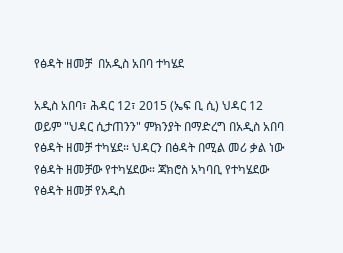የፅዳት ዘመቻ  በአዲስ አበባ ተካሄደ

አዲስ አበባ፣ ሕዳር 12፣ 2015 (ኤፍ ቢ ሲ) ህዳር 12 ወይም "ህዳር ሲታጠንን" ምክንያት በማድረግ በአዲስ አበባ የፅዳት ዘመቻ ተካሄደ። ህዳርን በፅዳት በሚል መሪ ቃል ነው የፅዳት ዘመቻው የተካሄደው። ጃክሮስ አካባቢ የተካሄደው የፅዳት ዘመቻ የአዲስ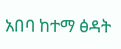አበባ ከተማ ፅዳት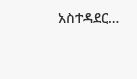አስተዳደር…